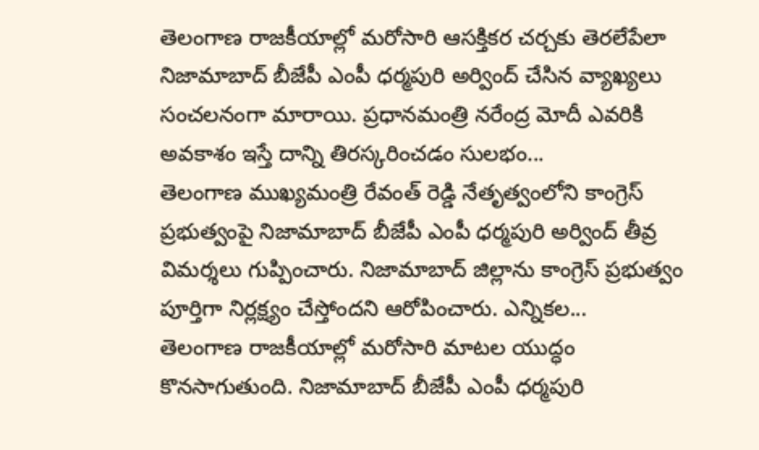తెలంగాణ రాజకీయాల్లో మరోసారి ఆసక్తికర చర్చకు తెరలేపేలా నిజామాబాద్ బీజేపీ ఎంపీ ధర్మపురి అర్వింద్ చేసిన వ్యాఖ్యలు సంచలనంగా మారాయి. ప్రధానమంత్రి నరేంద్ర మోదీ ఎవరికి అవకాశం ఇస్తే దాన్ని తిరస్కరించడం సులభం...
తెలంగాణ ముఖ్యమంత్రి రేవంత్ రెడ్డి నేతృత్వంలోని కాంగ్రెస్ ప్రభుత్వంపై నిజామాబాద్ బీజేపీ ఎంపీ ధర్మపురి అర్వింద్ తీవ్ర విమర్శలు గుప్పించారు. నిజామాబాద్ జిల్లాను కాంగ్రెస్ ప్రభుత్వం పూర్తిగా నిర్లక్ష్యం చేస్తోందని ఆరోపించారు. ఎన్నికల...
తెలంగాణ రాజకీయాల్లో మరోసారి మాటల యుద్ధం కొనసాగుతుంది. నిజామాబాద్ బీజేపీ ఎంపీ ధర్మపురి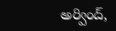అర్వింద్,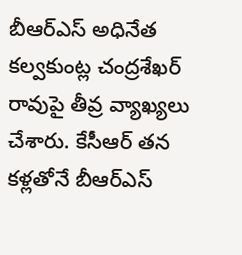బీఆర్ఎస్ అధినేత కల్వకుంట్ల చంద్రశేఖర్ రావుపై తీవ్ర వ్యాఖ్యలు చేశారు. కేసీఆర్ తన కళ్లతోనే బీఆర్ఎస్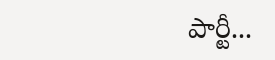పార్టీ...